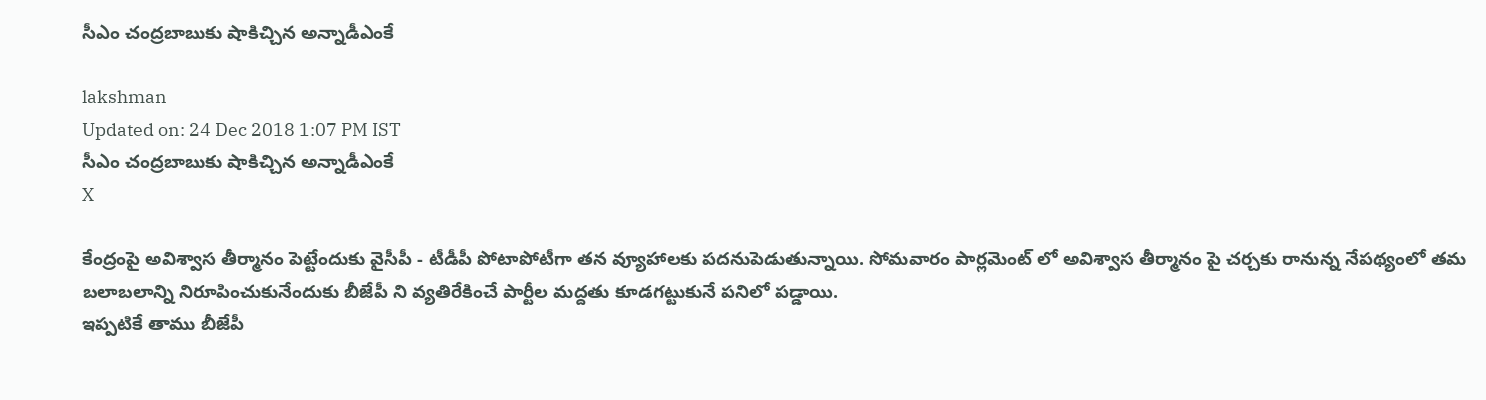సీఎం చంద్రబాబుకు షాకిచ్చిన అన్నాడీఎంకే

lakshman
Updated on: 24 Dec 2018 1:07 PM IST
సీఎం చంద్రబాబుకు షాకిచ్చిన అన్నాడీఎంకే
X

కేంద్రంపై అవిశ్వాస తీర్మానం పెట్టేందుకు వైసీపీ - టీడీపీ పోటాపోటీగా తన వ్యూహాలకు పదనుపెడుతున్నాయి. సోమవారం పార్లమెంట్ లో అవిశ్వాస తీర్మానం పై చర్చకు రానున్న నేపథ్యంలో తమ బలాబలాన్ని నిరూపించుకునేందుకు బీజేపీ ని వ్యతిరేకించే పార్టీల మద్దతు కూడగట్టుకునే పనిలో పడ్డాయి.
ఇప్పటికే తాము బీజేపీ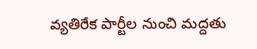వ్యతిరేక పార్టీల నుంచి మద్దతు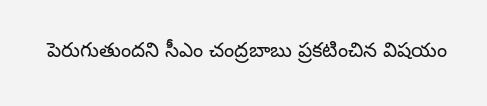పెరుగుతుందని సీఎం చంద్రబాబు ప్రకటించిన విషయం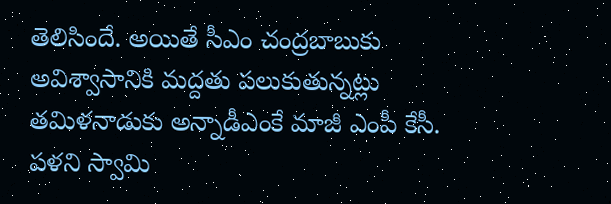తెలిసిందే. అయితే సీఎం చంద్రబాబుకు అవిశ్వాసానికి మద్దతు పలుకుతున్నట్లు తమిళనాడుకు అన్నాడీఎంకే మాజీ ఎంపీ కేసీ. పళని స్వామి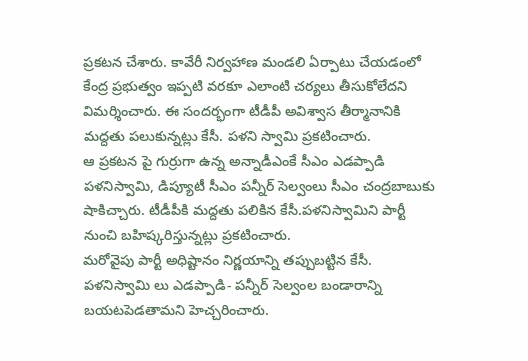ప్రకటన చేశారు. కావేరీ నిర్వహాణ మండలి ఏర్పాటు చేయడంలో కేంద్ర ప్రభుత్వం ఇప్పటి వరకూ ఎలాంటి చర్యలు తీసుకోలేదని విమర్శించారు. ఈ సందర్భంగా టీడీపీ అవిశ్వాస తీర్మానానికి మద్దతు పలుకున్నట్లు కేసీ. పళని స్వామి ప్రకటించారు.
ఆ ప్రకటన పై గుర్రుగా ఉన్న అన్నాడీఎంకే సీఎం ఎడప్పాడి పళనిస్వామి, డిప్యూటీ సీఎం పన్నీర్ సెల్వంలు సీఎం చంద్రబాబుకు షాకిచ్చారు. టీడీపీకి మద్దతు పలికిన కేసీ.పళనిస్వామిని పార్టీ నుంచి బహిష్కరిస్తున్నట్లు ప్రకటించారు.
మరోవైపు పార్టీ అధిష్టానం నిర్ణయాన్ని తప్పుబట్టిన కేసీ. పళనిస్వామి లు ఎడప్పాడి- పన్నీర్ సెల్వంల బండారాన్ని బయటపెడతామని హెచ్చరించారు.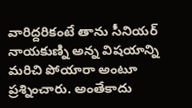వారిద్దరికంటే తాను సీనియర్ నాయకుణ్ని అన్న విషయాన్ని మరిచి పోయారా అంటూ ప్రశ్నించారు. అంతేకాదు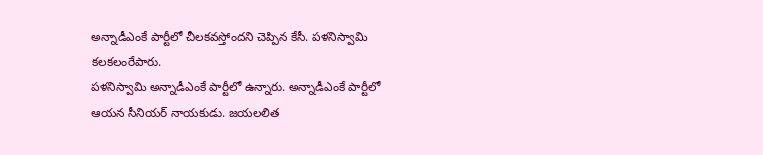అన్నాడీఎంకే పార్టీలో చీలకవస్తోందని చెప్పిన కేసీ. పళనిస్వామి కలకలంరేపారు.
పళనిస్వామి అన్నాడీఎంకే పార్టీలో ఉన్నారు. అన్నాడీఎంకే పార్టీలో ఆయన సీనియర్ నాయకుడు. జయలలిత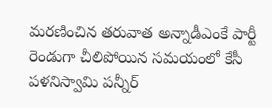మరణించిన తరువాత అన్నాడీఎంకే పార్టీ రెండుగా చీలిపోయిన సమయంలో కేసీ పళనిస్వామి పన్నీర్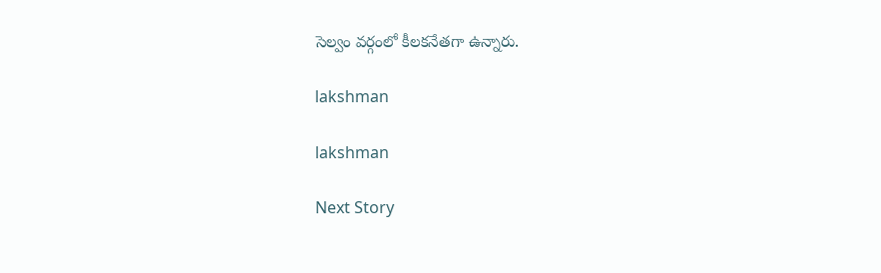సెల్వం వర్గంలో కీలకనేతగా ఉన్నారు.

lakshman

lakshman

Next Story